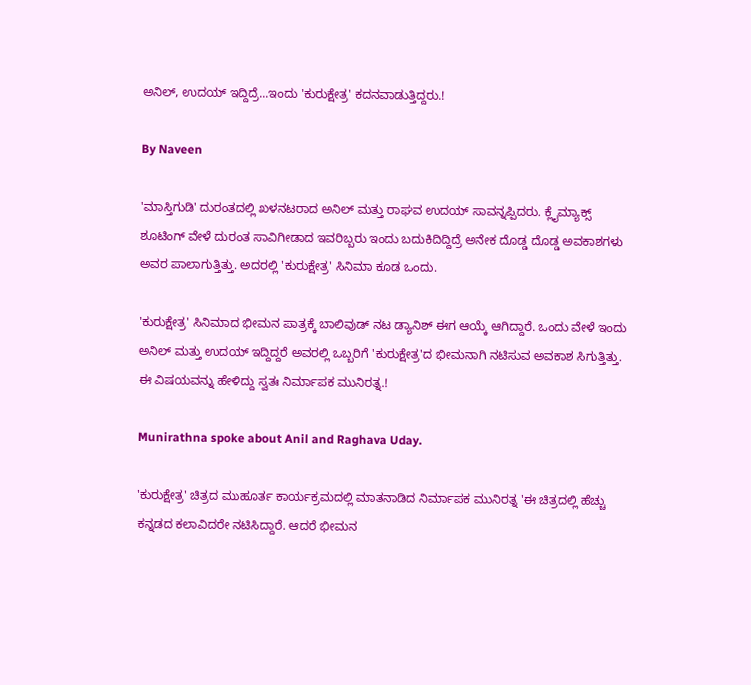ಅನಿಲ್, ಉದಯ್ ಇದ್ದಿದ್ರೆ...ಇಂದು 'ಕುರುಕ್ಷೇತ್ರ' ಕದನವಾಡುತ್ತಿದ್ದರು.!

By Naveen

'ಮಾಸ್ತಿಗುಡಿ' ದುರಂತದಲ್ಲಿ ಖಳನಟರಾದ ಅನಿಲ್ ಮತ್ತು ರಾಘವ ಉದಯ್ ಸಾವನ್ನಪ್ಪಿದರು. ಕ್ಲೈಮ್ಯಾಕ್ಸ್ ಶೂಟಿಂಗ್ ವೇಳೆ ದುರಂತ ಸಾವಿಗೀಡಾದ ಇವರಿಬ್ಬರು ಇಂದು ಬದುಕಿದಿದ್ದಿದ್ರೆ ಅನೇಕ ದೊಡ್ಡ ದೊಡ್ಡ ಅವಕಾಶಗಳು ಅವರ ಪಾಲಾಗುತ್ತಿತ್ತು. ಅದರಲ್ಲಿ 'ಕುರುಕ್ಷೇತ್ರ' ಸಿನಿಮಾ ಕೂಡ ಒಂದು.

'ಕುರುಕ್ಷೇತ್ರ' ಸಿನಿಮಾದ ಭೀಮನ ಪಾತ್ರಕ್ಕೆ ಬಾಲಿವುಡ್ ನಟ ಡ್ಯಾನಿಶ್ ಈಗ ಆಯ್ಕೆ ಆಗಿದ್ದಾರೆ. ಒಂದು ವೇಳೆ ಇಂದು ಅನಿಲ್ ಮತ್ತು ಉದಯ್ ಇದ್ದಿದ್ದರೆ ಅವರಲ್ಲಿ ಒಬ್ಬರಿಗೆ 'ಕುರುಕ್ಷೇತ್ರ'ದ ಭೀಮನಾಗಿ ನಟಿಸುವ ಅವಕಾಶ ಸಿಗುತ್ತಿತ್ತು. ಈ ವಿಷಯವನ್ನು ಹೇಳಿದ್ದು ಸ್ವತಃ ನಿರ್ಮಾಪಕ ಮುನಿರತ್ನ.!

Munirathna spoke about Anil and Raghava Uday.

'ಕುರುಕ್ಷೇತ್ರ' ಚಿತ್ರದ ಮುಹೂರ್ತ ಕಾರ್ಯಕ್ರಮದಲ್ಲಿ ಮಾತನಾಡಿದ ನಿರ್ಮಾಪಕ ಮುನಿರತ್ನ 'ಈ ಚಿತ್ರದಲ್ಲಿ ಹೆಚ್ಚು ಕನ್ನಡದ ಕಲಾವಿದರೇ ನಟಿಸಿದ್ದಾರೆ. ಆದರೆ ಭೀಮನ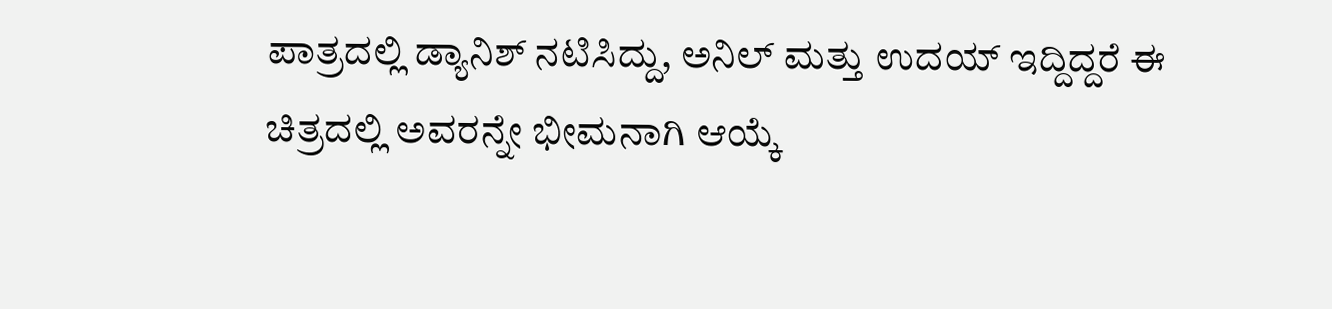ಪಾತ್ರದಲ್ಲಿ ಡ್ಯಾನಿಶ್ ನಟಿಸಿದ್ದು, ಅನಿಲ್ ಮತ್ತು ಉದಯ್ ಇದ್ದಿದ್ದರೆ ಈ ಚಿತ್ರದಲ್ಲಿ ಅವರನ್ನೇ ಭೀಮನಾಗಿ ಆಯ್ಕೆ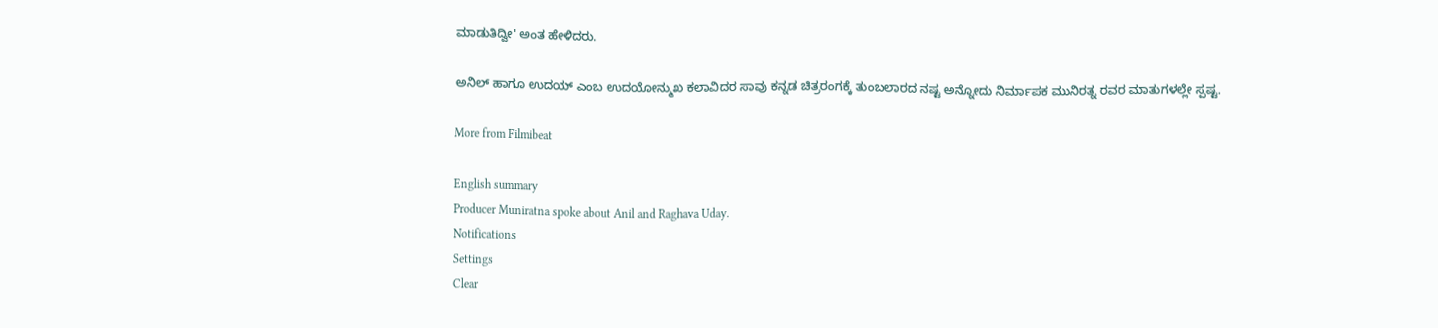ಮಾಡುತಿದ್ವೀ' ಅಂತ ಹೇಳಿದರು.

ಅನಿಲ್ ಹಾಗೂ ಉದಯ್ ಎಂಬ ಉದಯೋನ್ಮುಖ ಕಲಾವಿದರ ಸಾವು ಕನ್ನಡ ಚಿತ್ರರಂಗಕ್ಕೆ ತುಂಬಲಾರದ ನಷ್ಟ ಅನ್ನೋದು ನಿರ್ಮಾಪಕ ಮುನಿರತ್ನ ರವರ ಮಾತುಗಳಲ್ಲೇ ಸ್ಪಷ್ಟ.

More from Filmibeat

English summary
Producer Muniratna spoke about Anil and Raghava Uday.
Notifications
Settings
Clear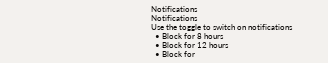Notifications
Notifications
Use the toggle to switch on notifications
  • Block for 8 hours
  • Block for 12 hours
  • Block for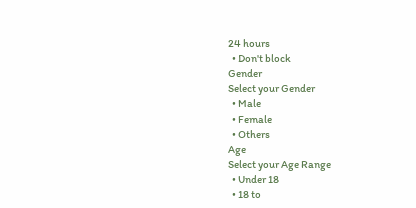24 hours
  • Don't block
Gender
Select your Gender
  • Male
  • Female
  • Others
Age
Select your Age Range
  • Under 18
  • 18 to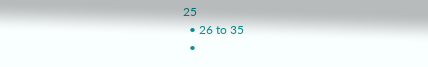25
  • 26 to 35
  •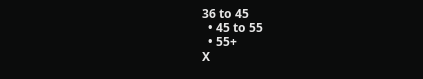36 to 45
  • 45 to 55
  • 55+
X